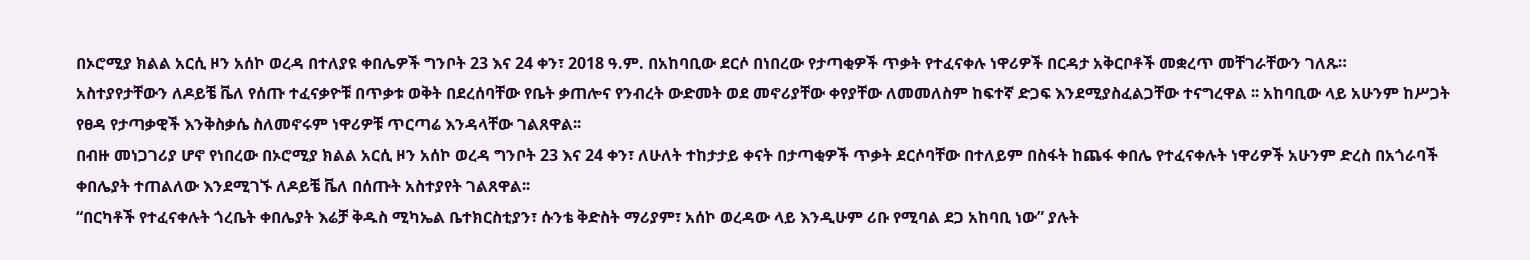በኦሮሚያ ክልል አርሲ ዞን አሰኮ ወረዳ በተለያዩ ቀበሌዎች ግንቦት 23 እና 24 ቀን፣ 2018 ዓ.ም. በአከባቢው ደርሶ በነበረው የታጣቂዎች ጥቃት የተፈናቀሉ ነዋሪዎች በርዳታ አቅርቦቶች መቋረጥ መቸገራቸውን ገለጹ።
አስተያየታቸውን ለዶይቼ ቬለ የሰጡ ተፈናቃዮቹ በጥቃቱ ወቅት በደረሰባቸው የቤት ቃጠሎና የንብረት ውድመት ወደ መኖሪያቸው ቀየያቸው ለመመለስም ከፍተኛ ድጋፍ እንደሚያስፈልጋቸው ተናግረዋል ፡፡ አከባቢው ላይ አሁንም ከሥጋት የፀዳ የታጣቃዊች እንቅስቃሴ ስለመኖሩም ነዋሪዎቹ ጥርጣሬ እንዳላቸው ገልጸዋል፡፡
በብዙ መነጋገሪያ ሆኖ የነበረው በኦሮሚያ ክልል አርሲ ዞን አሰኮ ወረዳ ግንቦት 23 እና 24 ቀን፣ ለሁለት ተከታታይ ቀናት በታጣቂዎች ጥቃት ደርሶባቸው በተለይም በስፋት ከጨፋ ቀበሌ የተፈናቀሉት ነዋሪዎች አሁንም ድረስ በአጎራባች ቀበሌያት ተጠልለው እንደሚገኙ ለዶይቼ ቬለ በሰጡት አስተያየት ገልጸዋል፡፡
“በርካቶች የተፈናቀሉት ጎረቤት ቀበሌያት እሬቻ ቅዱስ ሚካኤል ቤተክርስቲያን፣ ሱንቴ ቅድስት ማሪያም፣ አሰኮ ወረዳው ላይ እንዲሁም ሪቡ የሚባል ደጋ አከባቢ ነው” ያሉት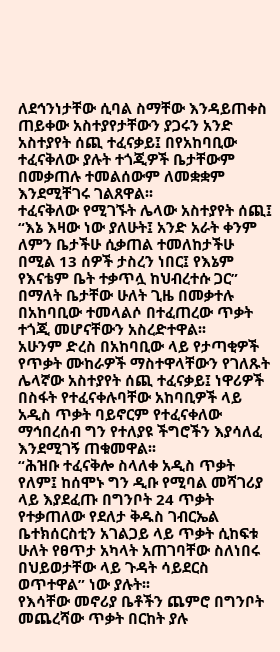ለደኅንነታቸው ሲባል ስማቸው እንዳይጠቀስ ጠይቀው አስተያየታቸውን ያጋሩን አንድ አስተያየት ሰጪ ተፈናቃይ፤ በየአከባቢው ተፈናቅለው ያሉት ተጎጂዎች ቤታቸውም በመቃጠሉ ተመልሰውም ለመቋቋም እንደሚቸገሩ ገልጸዋል፡፡
ተፈናቅለው የሚገኙት ሌላው አስተያየት ሰጪ፤ “እኔ እዛው ነው ያለሁት፤ አንድ አራት ቀንም ለምን ቤታችሁ ሲቃጠል ተመለከታችሁ በሚል 13 ሰዎች ታስረን ነበር፤ የእኔም የእናቴም ቤት ተቃጥሏ ከህብረተሱ ጋር” በማለት ቤታቸው ሁለት ጊዜ በመቃተሉ በአከባቢው ተመላልሶ በተፈጠረው ጥቃት ተጎጂ መሆናቸውን አስረድተዋል፡፡
አሁንም ድረስ በአከባቢው ላይ የታጣቂዎች የጥቃት ሙከራዎች ማስተዋላቸውን የገለጹት ሌላኛው አስተያየት ሰጪ ተፈናቃይ፤ ነዋሪዎች በስፋት የተፈናቀሉባቸው አከባቢዎች ላይ አዲስ ጥቃት ባይኖርም የተፈናቀለው ማኅበረሰብ ግን የተለያዩ ችግሮችን እያሳለፈ እንደሚገኝ ጠቁመዋል፡፡
“ሕዝቡ ተፈናቅሎ ስላለቀ አዲስ ጥቃት የለም፤ ከሰሞኑ ግን ዲቡ የሚባል መሻገሪያ ላይ እያደፈጡ በግንቦት 24 ጥቃት የተቃጠለው የደለታ ቅዱስ ገብርኤል ቤተክሰርስቲን አገልጋይ ላይ ጥቃት ሲከፍቱ ሁለት የፀጥታ አካላት አጠገባቸው ስለነበሩ በህይወታቸው ላይ ጉዳት ሳይደርስ ወጥተዋል” ነው ያሉት፡፡
የእሳቸው መኖሪያ ቤቶችን ጨምሮ በግንቦት መጨረሻው ጥቃት በርከት ያሉ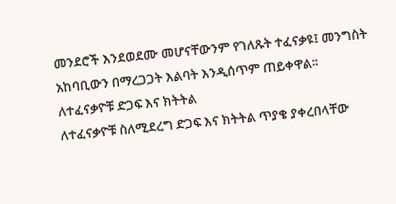መንደሮች እንደወደሙ መሆናቸውንም የገለጹት ተፈናቃዩ፤ መንግስት አከባቢውን በማረጋጋት እልባት እንዲሰጥም ጠይቀዋል፡፡
ለተፈናቃዮቹ ድጋፍ እና ክትትል
ለተፈናቃዮቹ ስለሚደረግ ድጋፍ እና ክትትል ጥያቄ ያቀረበላቸው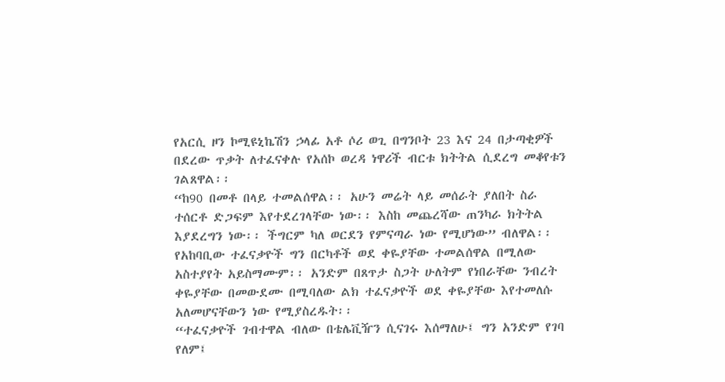የአርሲ ዞን ኮሚዩኒኬሽን ኃላፊ አቶ ሶሪ ወጊ በግንቦት 23 እና 24 በታጣቂዎች በደረው ጥቃት ለተፈናቀሉ የአሰኮ ወረዳ ነዋሪች ብርቱ ክትትል ሲደረግ መቆየቱን ገልጸዋል፡፡
“ከ90 በመቶ በላይ ተመልሰዋል፡፡ አሁን መሬት ላይ መሰራት ያለበት ስራ ተሰርቶ ድጋፍም እየተደረገላቸው ነው፡፡ እስከ መጨረሻው ጠንካራ ክትትል እያደረግን ነው፡፡ ችግርም ካለ ወርደን የምናጣራ ነው የሚሆነው” ብለዋል፡፡
የአከባቢው ተፈናቃዮች ግን በርካቶች ወደ ቀዬያቸው ተመልሰዋል በሚለው አስተያየት አይስማሙም፡፡ አንድም በጸጥታ ስጋት ሁለትም የነበራቸው ንብረት ቀዬያቸው በመውደሙ በሚባለው ልክ ተፈናቃዮች ወደ ቀዬያቸው እየተመለሱ አለመሆናቸውን ነው የሚያስረዱት፡፡
“ተፈናቃዮች ገብተዋል ብለው በቴሌቪዥን ሲናገሩ እሰማለሁ፤ ግን አንድም የገባ የለም፤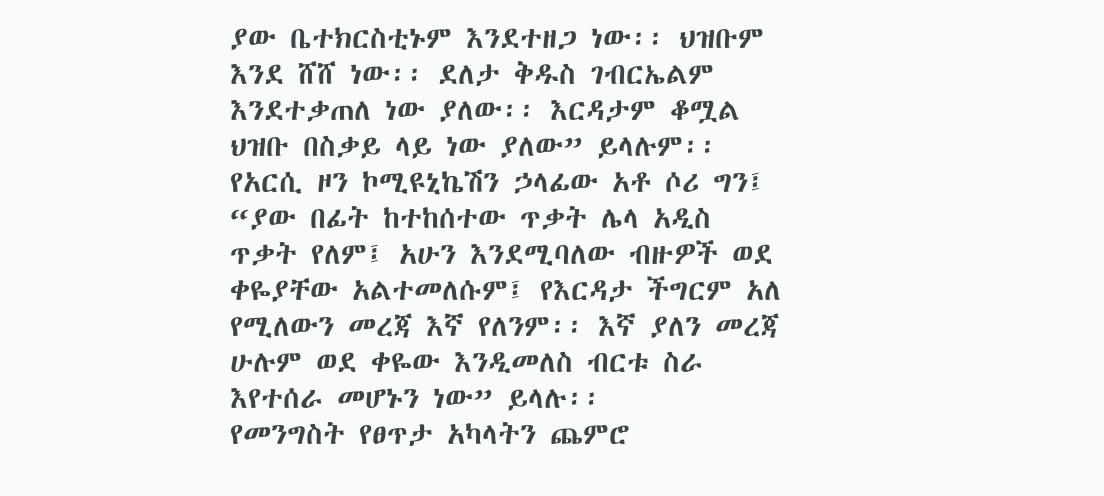ያው ቤተክርስቲኑም እንደተዘጋ ነው፡፡ ህዝቡም እንደ ሸሸ ነው፡፡ ደለታ ቅዱስ ገብርኤልም እንደተቃጠለ ነው ያለው፡፡ እርዳታም ቆሟል ህዝቡ በስቃይ ላይ ነው ያለው” ይላሉም፡፡
የአርሲ ዞን ኮሚዩኒኬሽን ኃላፊው አቶ ሶሪ ግን፤ “ያው በፊት ከተከሰተው ጥቃት ሌላ አዲስ ጥቃት የለም፤ አሁን እንደሚባለው ብዙዎች ወደ ቀዬያቸው አልተመለሱም፤ የእርዳታ ችግርም አለ የሚለውን መረጃ እኛ የለንም፡፡ እኛ ያለን መረጃ ሁሉም ወደ ቀዬው እንዲመለስ ብርቱ ስራ እየተሰራ መሆኑን ነው” ይላሉ፡፡
የመንግስት የፀጥታ አካላትን ጨምሮ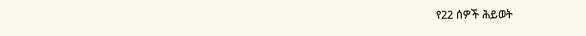የ22 ሰዎች ሕይወት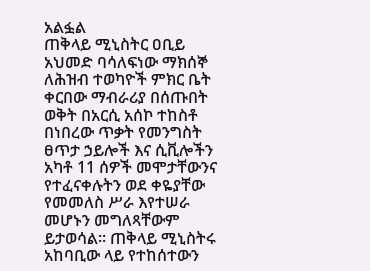አልፏል
ጠቅላይ ሚኒስትር ዐቢይ አህመድ ባሳለፍነው ማክሰኞ ለሕዝብ ተወካዮች ምክር ቤት ቀርበው ማብራሪያ በሰጡበት ወቅት በአርሲ አሰኮ ተከስቶ በነበረው ጥቃት የመንግስት ፀጥታ ኃይሎች እና ሲቪሎችን አካቶ 11 ሰዎች መሞታቸውንና የተፈናቀሉትን ወደ ቀዬያቸው የመመለስ ሥራ እየተሠራ መሆኑን መግለጻቸውም ይታወሳል፡፡ ጠቅላይ ሚኒስትሩ አከባቢው ላይ የተከሰተውን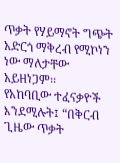ጥቃት የሃይማኖት ግጭት አድርጎ ማቅረብ የሚኮነን ነው ማለታቸው አይዘነጋም፡፡
የአከባቢው ተፈናቃዮች እንደሚሉት፤ “በቅርብ ጊዜው ጥቃት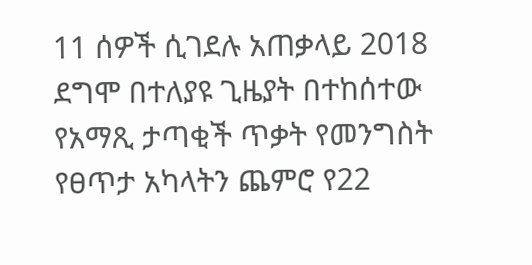11 ሰዎች ሲገደሉ አጠቃላይ 2018 ደግሞ በተለያዩ ጊዜያት በተከሰተው የአማጺ ታጣቂች ጥቃት የመንግስት የፀጥታ አካላትን ጨምሮ የ22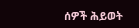ሰዎች ሕይወት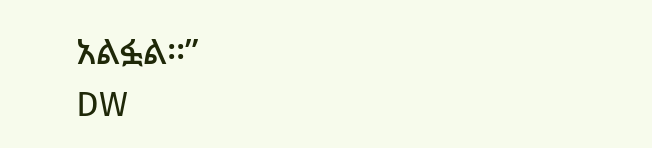አልፏል፡፡”
DW